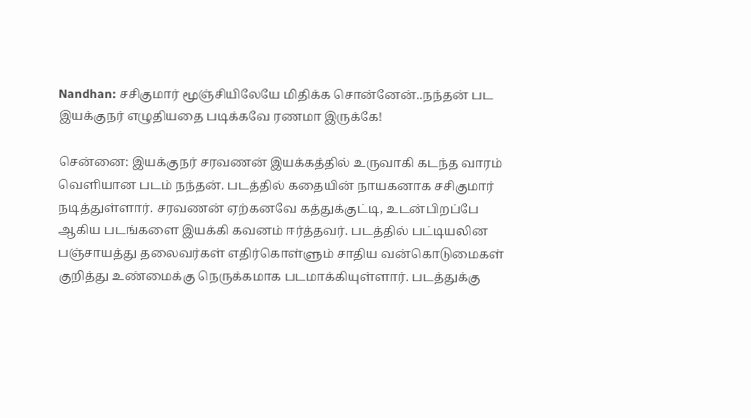Nandhan: சசிகுமார் மூஞ்சியிலேயே மிதிக்க சொன்னேன்..நந்தன் பட இயக்குநர் எழுதியதை படிக்கவே ரணமா இருக்கே!

சென்னை: இயக்குநர் சரவணன் இயக்கத்தில் உருவாகி கடந்த வாரம் வெளியான படம் நந்தன். படத்தில் கதையின் நாயகனாக சசிகுமார் நடித்துள்ளார். சரவணன் ஏற்கனவே கத்துக்குட்டி, உடன்பிறப்பே ஆகிய படங்களை இயக்கி கவனம் ஈர்த்தவர். படத்தில் பட்டியலின பஞ்சாயத்து தலைவர்கள் எதிர்கொள்ளும் சாதிய வன்கொடுமைகள் குறித்து உண்மைக்கு நெருக்கமாக படமாக்கியுள்ளார். படத்துக்கு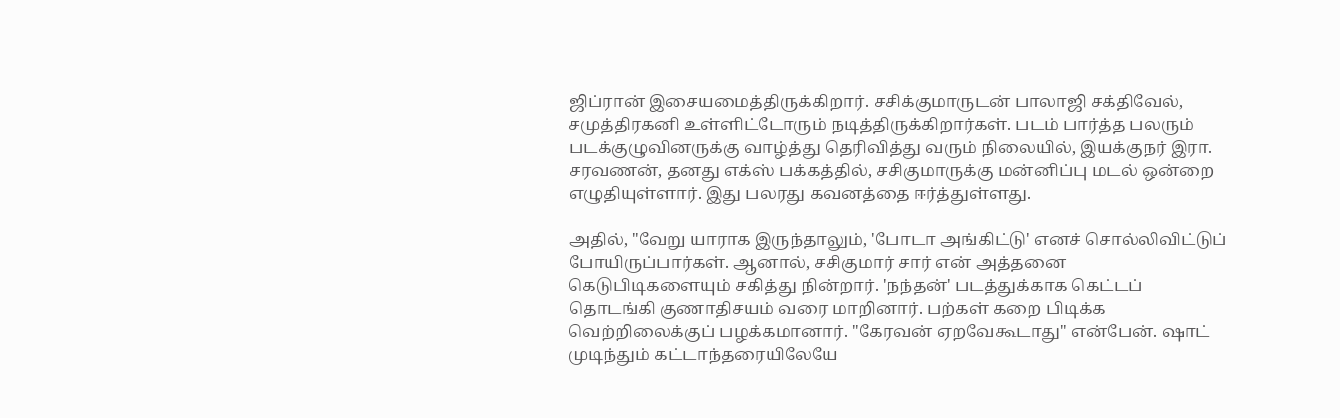ஜிப்ரான் இசையமைத்திருக்கிறார். சசிக்குமாருடன் பாலாஜி சக்திவேல், சமுத்திரகனி உள்ளிட்டோரும் நடித்திருக்கிறார்கள். படம் பார்த்த பலரும் படக்குழுவினருக்கு வாழ்த்து தெரிவித்து வரும் நிலையில், இயக்குநர் இரா. சரவணன், தனது எக்ஸ் பக்கத்தில், சசிகுமாருக்கு மன்னிப்பு மடல் ஒன்றை எழுதியுள்ளார். இது பலரது கவனத்தை ஈர்த்துள்ளது.

அதில், "வேறு யாராக இருந்தாலும், 'போடா அங்கிட்டு' எனச் சொல்லிவிட்டுப் போயிருப்பார்கள். ஆனால், சசிகுமார் சார் என் அத்தனை கெடுபிடிகளையும் சகித்து நின்றார். 'நந்தன்' படத்துக்காக கெட்டப் தொடங்கி குணாதிசயம் வரை மாறினார். பற்கள் கறை பிடிக்க வெற்றிலைக்குப் பழக்கமானார். "கேரவன் ஏறவேகூடாது" என்பேன். ஷாட் முடிந்தும் கட்டாந்தரையிலேயே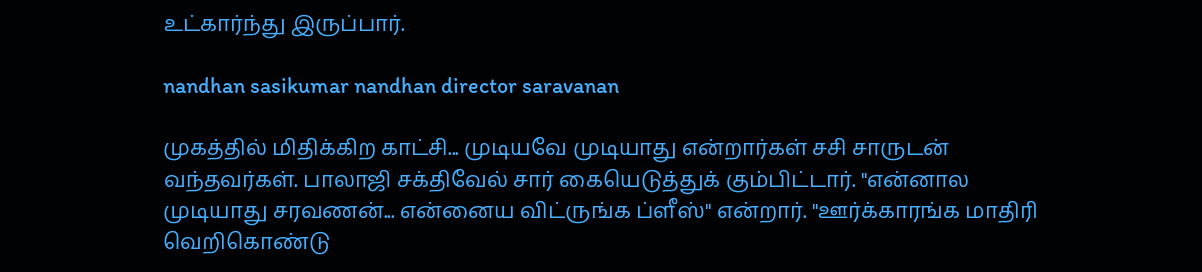உட்கார்ந்து இருப்பார்.

nandhan sasikumar nandhan director saravanan

முகத்தில் மிதிக்கிற காட்சி... முடியவே முடியாது என்றார்கள் சசி சாருடன் வந்தவர்கள். பாலாஜி சக்திவேல் சார் கையெடுத்துக் கும்பிட்டார். "என்னால முடியாது சரவணன்... என்னைய விட்ருங்க ப்ளீஸ்" என்றார். "ஊர்க்காரங்க மாதிரி வெறிகொண்டு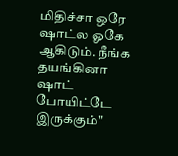மிதிச்சா ஒரே ஷாட்ல ஓகே ஆகிடும். நீங்க தயங்கினா ஷாட் போயிட்டே இருக்கும்"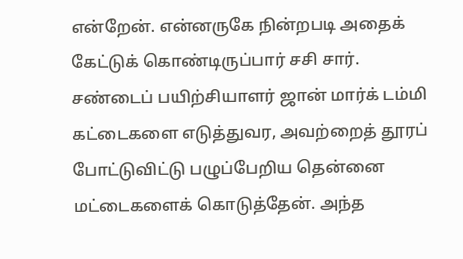என்றேன். என்னருகே நின்றபடி அதைக் கேட்டுக் கொண்டிருப்பார் சசி சார். சண்டைப் பயிற்சியாளர் ஜான் மார்க் டம்மி கட்டைகளை எடுத்துவர, அவற்றைத் தூரப் போட்டுவிட்டு பழுப்பேறிய தென்னை மட்டைகளைக் கொடுத்தேன். அந்த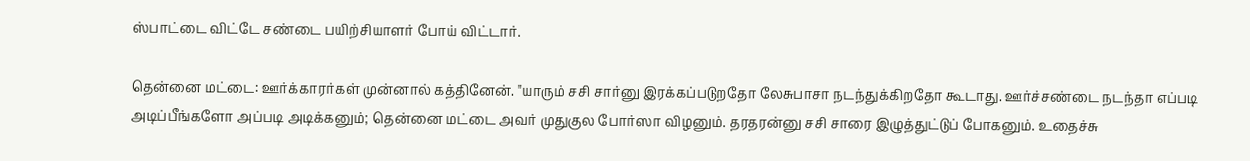ஸ்பாட்டை விட்டே சண்டை பயிற்சியாளர் போய் விட்டார்.

தென்னை மட்டை: ஊர்க்காரர்கள் முன்னால் கத்தினேன். "யாரும் சசி சார்னு இரக்கப்படுறதோ லேசுபாசா நடந்துக்கிறதோ கூடாது. ஊர்ச்சண்டை நடந்தா எப்படி அடிப்பீங்களோ அப்படி அடிக்கனும்; தென்னை மட்டை அவர் முதுகுல போர்ஸா விழனும். தரதரன்னு சசி சாரை இழுத்துட்டுப் போகனும். உதைச்சு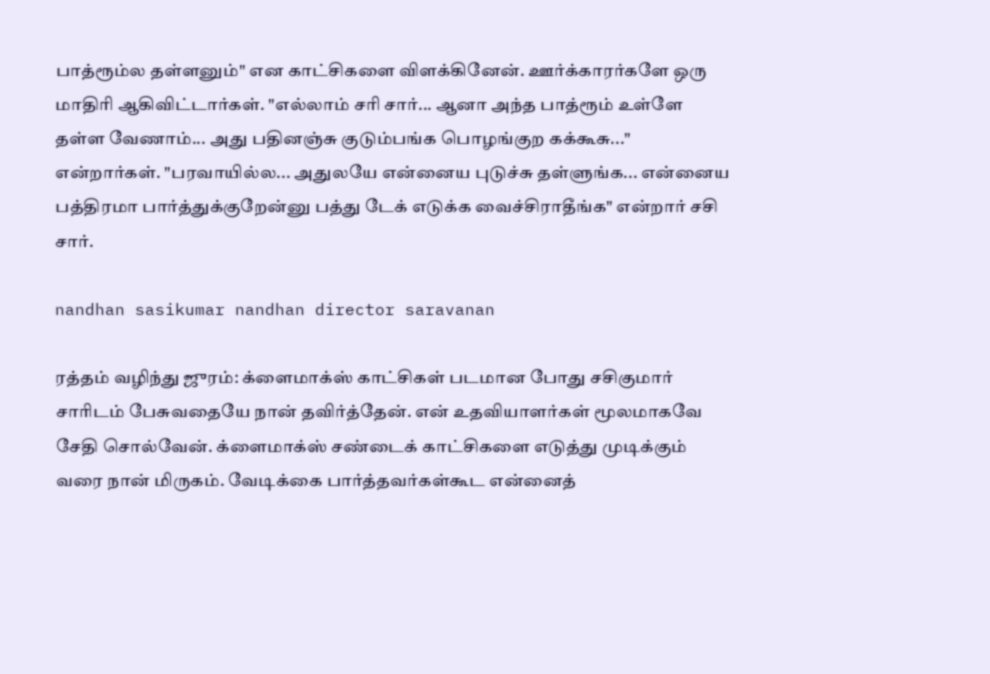பாத்ரூம்ல தள்ளனும்" என காட்சிகளை விளக்கினேன். ஊர்க்காரர்களே ஒரு மாதிரி ஆகிவிட்டார்கள். "எல்லாம் சரி சார்... ஆனா அந்த பாத்ரூம் உள்ளே தள்ள வேணாம்... அது பதினஞ்சு குடும்பங்க பொழங்குற கக்கூசு..." என்றார்கள். "பரவாயில்ல... அதுலயே என்னைய புடுச்சு தள்ளுங்க... என்னைய பத்திரமா பார்த்துக்குறேன்னு பத்து டேக் எடுக்க வைச்சிராதீங்க" என்றார் சசி சார்.

nandhan sasikumar nandhan director saravanan

ரத்தம் வழிந்து ஜுரம்: க்ளைமாக்ஸ் காட்சிகள் படமான போது சசிகுமார் சாரிடம் பேசுவதையே நான் தவிர்த்தேன். என் உதவியாளர்கள் மூலமாகவே சேதி சொல்வேன். க்ளைமாக்ஸ் சண்டைக் காட்சிகளை எடுத்து முடிக்கும் வரை நான் மிருகம். வேடிக்கை பார்த்தவர்கள்கூட என்னைத்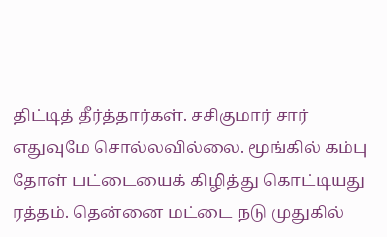திட்டித் தீர்த்தார்கள். சசிகுமார் சார் எதுவுமே சொல்லவில்லை. மூங்கில் கம்பு தோள் பட்டையைக் கிழித்து கொட்டியது ரத்தம். தென்னை மட்டை நடு முதுகில்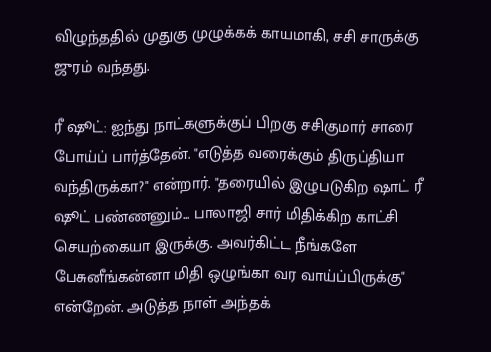விழுந்ததில் முதுகு முழுக்கக் காயமாகி, சசி சாருக்கு ஜுரம் வந்தது.

ரீ ஷூட்: ஐந்து நாட்களுக்குப் பிறகு சசிகுமார் சாரை போய்ப் பார்த்தேன். "எடுத்த வரைக்கும் திருப்தியா வந்திருக்கா?" என்றார். "தரையில் இழுபடுகிற ஷாட் ரீ ஷூட் பண்ணனும்... பாலாஜி சார் மிதிக்கிற காட்சி செயற்கையா இருக்கு. அவர்கிட்ட நீங்களே பேசுனீங்கன்னா மிதி ஒழுங்கா வர வாய்ப்பிருக்கு" என்றேன். அடுத்த நாள் அந்தக்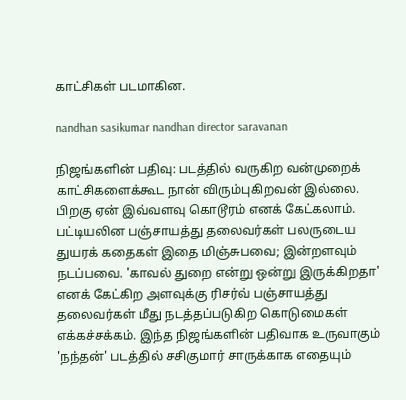காட்சிகள் படமாகின.

nandhan sasikumar nandhan director saravanan

நிஜங்களின் பதிவு: படத்தில் வருகிற வன்முறைக் காட்சிகளைக்கூட நான் விரும்புகிறவன் இல்லை. பிறகு ஏன் இவ்வளவு கொடூரம் எனக் கேட்கலாம். பட்டியலின பஞ்சாயத்து தலைவர்கள் பலருடைய துயரக் கதைகள் இதை மிஞ்சுபவை; இன்றளவும் நடப்பவை. 'காவல் துறை என்று ஒன்று இருக்கிறதா' எனக் கேட்கிற அளவுக்கு ரிசர்வ் பஞ்சாயத்து தலைவர்கள் மீது நடத்தப்படுகிற கொடுமைகள் எக்கச்சக்கம். இந்த நிஜங்களின் பதிவாக உருவாகும் 'நந்தன்' படத்தில் சசிகுமார் சாருக்காக எதையும்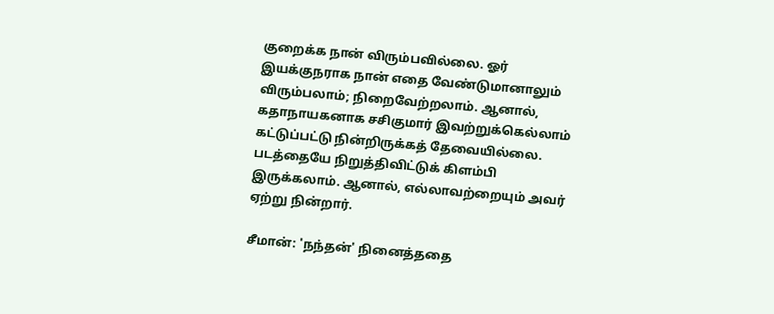குறைக்க நான் விரும்பவில்லை. ஓர் இயக்குநராக நான் எதை வேண்டுமானாலும் விரும்பலாம்; நிறைவேற்றலாம். ஆனால், கதாநாயகனாக சசிகுமார் இவற்றுக்கெல்லாம் கட்டுப்பட்டு நின்றிருக்கத் தேவையில்லை. படத்தையே நிறுத்திவிட்டுக் கிளம்பி இருக்கலாம். ஆனால், எல்லாவற்றையும் அவர் ஏற்று நின்றார்.

சீமான்: 'நந்தன்' நினைத்ததை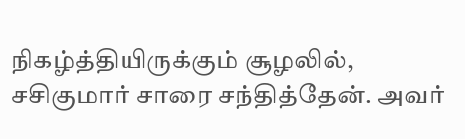நிகழ்த்தியிருக்கும் சூழலில், சசிகுமார் சாரை சந்தித்தேன். அவர்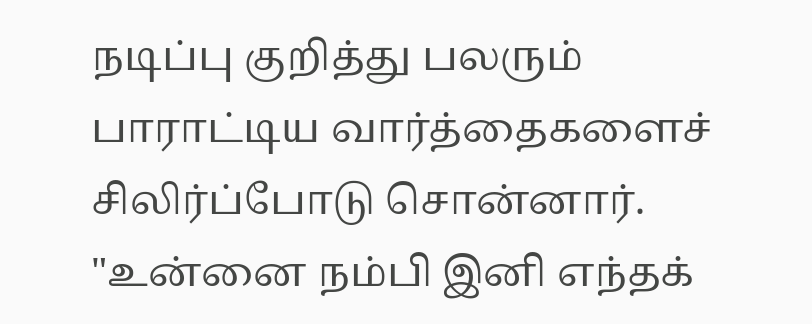நடிப்பு குறித்து பலரும் பாராட்டிய வார்த்தைகளைச் சிலிர்ப்போடு சொன்னார். "உன்னை நம்பி இனி எந்தக்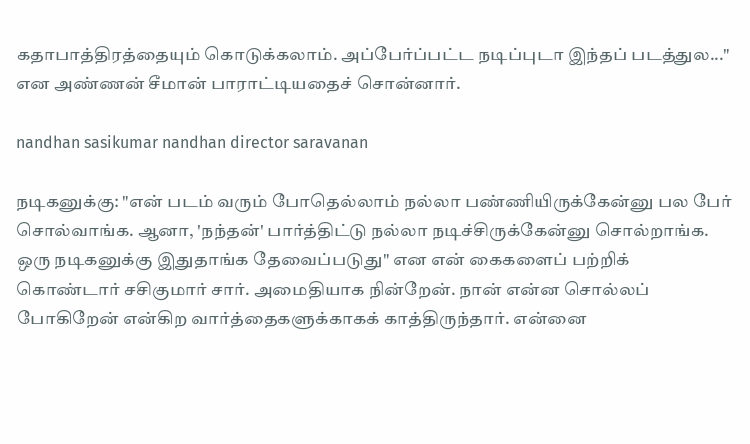கதாபாத்திரத்தையும் கொடுக்கலாம். அப்பேர்ப்பட்ட நடிப்புடா இந்தப் படத்துல..." என அண்ணன் சீமான் பாராட்டியதைச் சொன்னார்.

nandhan sasikumar nandhan director saravanan

நடிகனுக்கு: "என் படம் வரும் போதெல்லாம் நல்லா பண்ணியிருக்கேன்னு பல பேர் சொல்வாங்க. ஆனா, 'நந்தன்' பார்த்திட்டு நல்லா நடிச்சிருக்கேன்னு சொல்றாங்க. ஒரு நடிகனுக்கு இதுதாங்க தேவைப்படுது" என என் கைகளைப் பற்றிக் கொண்டார் சசிகுமார் சார். அமைதியாக நின்றேன். நான் என்ன சொல்லப் போகிறேன் என்கிற வார்த்தைகளுக்காகக் காத்திருந்தார். என்னை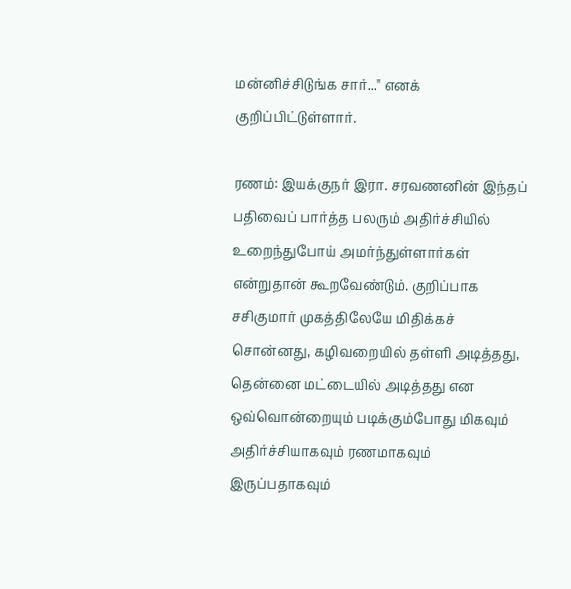மன்னிச்சிடுங்க சார்..." எனக் குறிப்பிட்டுள்ளார்.

ரணம்: இயக்குநர் இரா. சரவணனின் இந்தப் பதிவைப் பார்த்த பலரும் அதிர்ச்சியில் உறைந்துபோய் அமர்ந்துள்ளார்கள் என்றுதான் கூறவேண்டும். குறிப்பாக சசிகுமார் முகத்திலேயே மிதிக்கச் சொன்னது, கழிவறையில் தள்ளி அடித்தது, தென்னை மட்டையில் அடித்தது என ஒவ்வொன்றையும் படிக்கும்போது மிகவும் அதிர்ச்சியாகவும் ரணமாகவும் இருப்பதாகவும்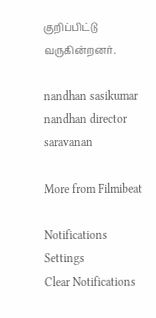குறிப்பிட்டு வருகின்றனர்.

nandhan sasikumar nandhan director saravanan

More from Filmibeat

Notifications
Settings
Clear Notifications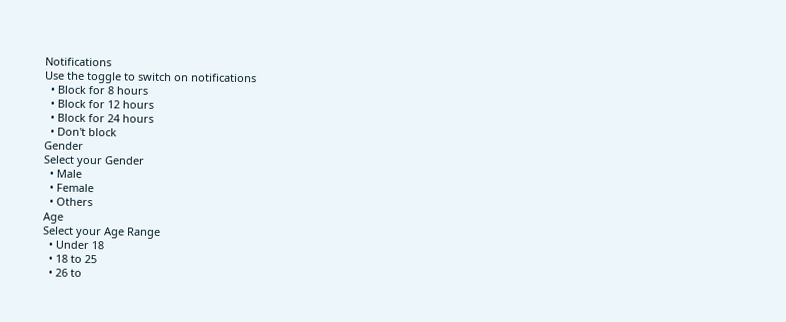Notifications
Use the toggle to switch on notifications
  • Block for 8 hours
  • Block for 12 hours
  • Block for 24 hours
  • Don't block
Gender
Select your Gender
  • Male
  • Female
  • Others
Age
Select your Age Range
  • Under 18
  • 18 to 25
  • 26 to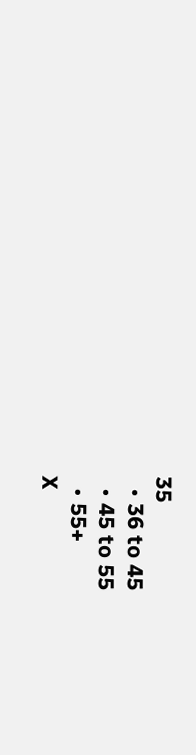35
  • 36 to 45
  • 45 to 55
  • 55+
X